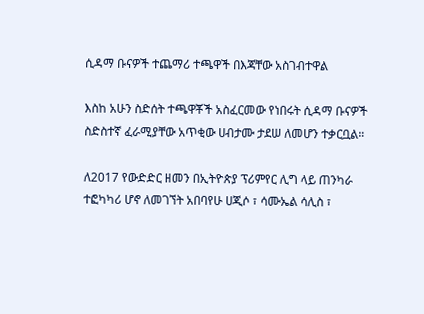ሲዳማ ቡናዎች ተጨማሪ ተጫዋች በእጃቸው አስገብተዋል

እስከ አሁን ስድሰት ተጫዋቾች አስፈርመው የነበሩት ሲዳማ ቡናዎች ስድስተኛ ፈራሚያቸው አጥቂው ሀብታሙ ታደሠ ለመሆን ተቃርቧል።

ለ2017 የውድድር ዘመን በኢትዮጵያ ፕሪምየር ሊግ ላይ ጠንካራ ተፎካካሪ ሆኖ ለመገኘት አበባየሁ ሀጂሶ ፣ ሳሙኤል ሳሊስ ፣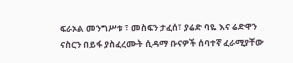ፍራኦል መንግሥቱ ፣ መስፍን ታፈሰ፣ ያሬድ ባዬ እና ሬድዋን ናስርን በይፋ ያስፈረሙት ሲዳማ ቡናዎች ሰባተኛ ፈራሚያቸው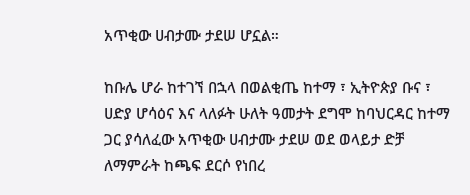አጥቂው ሀብታሙ ታደሠ ሆኗል።

ከቡሌ ሆራ ከተገኘ በኋላ በወልቂጤ ከተማ ፣ ኢትዮጵያ ቡና ፣ ሀድያ ሆሳዕና እና ላለፉት ሁለት ዓመታት ደግሞ ከባህርዳር ከተማ ጋር ያሳለፈው አጥቂው ሀብታሙ ታደሠ ወደ ወላይታ ድቻ ለማምራት ከጫፍ ደርሶ የነበረ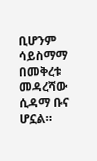ቢሆንም ሳይስማማ በመቅረቱ መዳረሻው ሲዳማ ቡና ሆኗል።